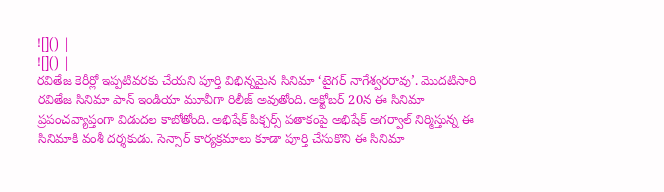![]() |
![]() |
రవితేజ కెరీర్లో ఇప్పటివరకు చేయని పూర్తి విభిన్నమైన సినిమా ‘టైగర్ నాగేశ్వరరావు’. మొదటిసారి రవితేజ సినిమా పాన్ ఇండియా మూవీగా రిలీజ్ అవుతోంది. అక్టోబర్ 20న ఈ సినిమా ప్రపంచవ్యాప్తంగా విడుదల కాబోతోంది. అభిషేక్ పిక్చర్స్ పతాకంపై అభిషేక్ అగర్వాల్ నిర్మిస్తున్న ఈ సినిమాకి వంశీ దర్శకుడు. సెన్సార్ కార్యక్రమాలు కూడా పూర్తి చేసుకొని ఈ సినిమా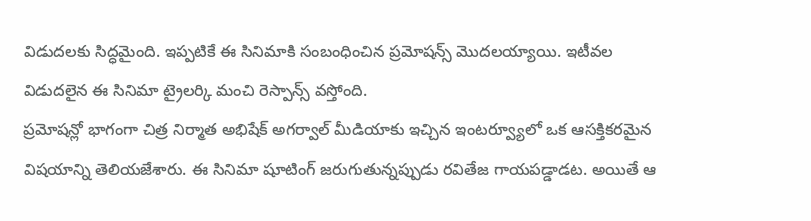విడుదలకు సిద్ధమైంది. ఇప్పటికే ఈ సినిమాకి సంబంధించిన ప్రమోషన్స్ మొదలయ్యాయి. ఇటీవల విడుదలైన ఈ సినిమా ట్రైలర్కి మంచి రెస్పాన్స్ వస్తోంది.
ప్రమోషన్లో భాగంగా చిత్ర నిర్మాత అభిషేక్ అగర్వాల్ మీడియాకు ఇచ్చిన ఇంటర్వ్యూలో ఒక ఆసక్తికరమైన విషయాన్ని తెలియజేశారు. ఈ సినిమా షూటింగ్ జరుగుతున్నప్పుడు రవితేజ గాయపడ్డాడట. అయితే ఆ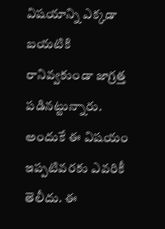విషయాన్ని ఎక్కడా బయటికి రానివ్వకుండా జాగ్రత్త పడినట్టున్నారు. అందుకే ఈ విషయం ఇప్పటివరకు ఎవరికీ తెలీదు. ఈ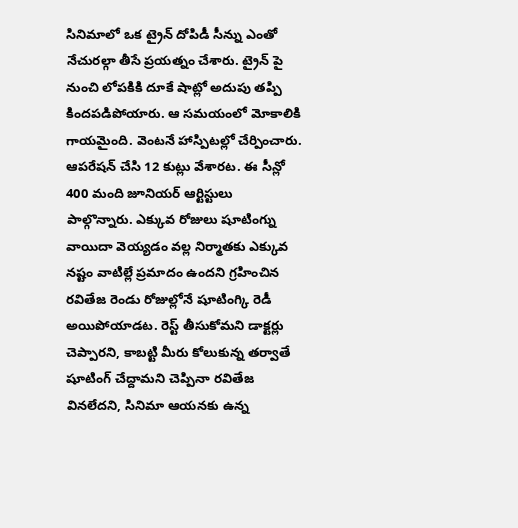సినిమాలో ఒక ట్రైన్ దోపిడీ సీన్ను ఎంతో నేచురల్గా తీసే ప్రయత్నం చేశారు. ట్రైన్ పై నుంచి లోపకికి దూకే షాట్లో అదుపు తప్పి కిందపడిపోయారు. ఆ సమయంలో మోకాలికి గాయమైంది. వెంటనే హాస్పిటల్లో చేర్పించారు. ఆపరేషన్ చేసి 12 కుట్లు వేశారట. ఈ సీన్లో 400 మంది జూనియర్ ఆర్టిస్టులు పాల్గొన్నారు. ఎక్కువ రోజులు షూటింగ్ను వాయిదా వెయ్యడం వల్ల నిర్మాతకు ఎక్కువ నష్టం వాటిల్లే ప్రమాదం ఉందని గ్రహించిన రవితేజ రెండు రోజుల్లోనే షూటింగ్కి రెడీ అయిపోయాడట. రెస్ట్ తీసుకోమని డాక్టర్లు చెప్పారని, కాబట్టి మీరు కోలుకున్న తర్వాతే షూటింగ్ చేద్దామని చెప్పినా రవితేజ వినలేదని, సినిమా ఆయనకు ఉన్న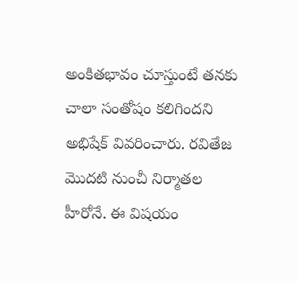అంకితభావం చూస్తుంటే తనకు చాలా సంతోషం కలిగిందని అభిషేక్ వివరించారు. రవితేజ మొదటి నుంచీ నిర్మాతల హీరోనే. ఈ విషయం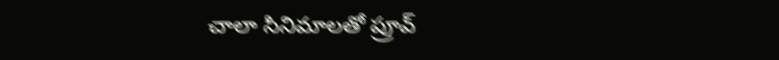చాలా సినిమాలతో ప్రూవ్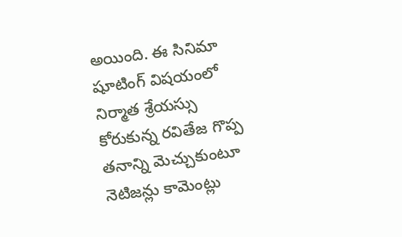అయింది. ఈ సినిమా షూటింగ్ విషయంలో నిర్మాత శ్రేయస్సు కోరుకున్న రవితేజ గొప్ప తనాన్ని మెచ్చుకుంటూ నెటిజన్లు కామెంట్లు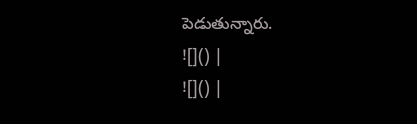పెడుతున్నారు.
![]() |
![]() |